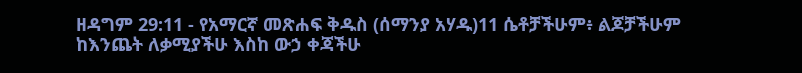ዘዳግም 29:11 - የአማርኛ መጽሐፍ ቅዱስ (ሰማንያ አሃዱ)11 ሴቶቻችሁም፥ ልጆቻችሁም ከእንጨት ለቃሚያችሁ እስከ ውኃ ቀጃችሁ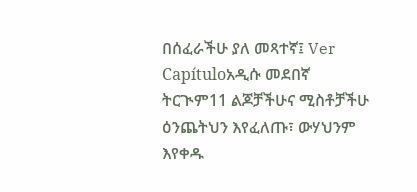በሰፈራችሁ ያለ መጻተኛ፤ Ver Capítuloአዲሱ መደበኛ ትርጒም11 ልጆቻችሁና ሚስቶቻችሁ ዕንጨትህን እየፈለጡ፣ ውሃህንም እየቀዱ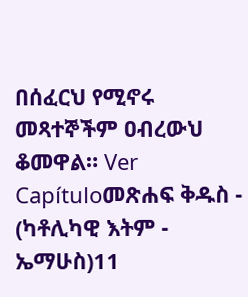በሰፈርህ የሚኖሩ መጻተኞችም ዐብረውህ ቆመዋል። Ver Capítuloመጽሐፍ ቅዱስ - (ካቶሊካዊ እትም - ኤማሁስ)11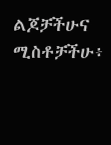ልጆቻችሁና ሚስቶቻችሁ፥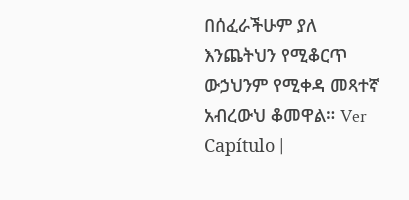በሰፈራችሁም ያለ እንጨትህን የሚቆርጥ ውኃህንም የሚቀዳ መጻተኛ አብረውህ ቆመዋል። Ver Capítulo |